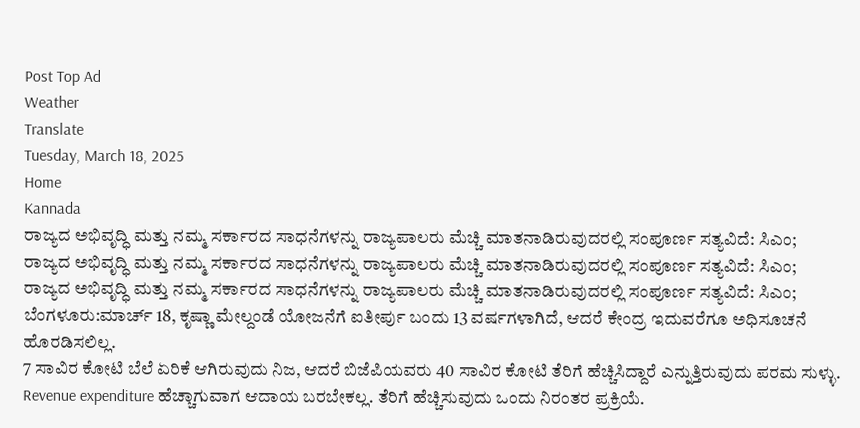Post Top Ad
Weather
Translate
Tuesday, March 18, 2025
Home
Kannada
ರಾಜ್ಯದ ಅಭಿವೃದ್ಧಿ ಮತ್ತು ನಮ್ಮ ಸರ್ಕಾರದ ಸಾಧನೆಗಳನ್ನು ರಾಜ್ಯಪಾಲರು ಮೆಚ್ಚಿ ಮಾತನಾಡಿರುವುದರಲ್ಲಿ ಸಂಪೂರ್ಣ ಸತ್ಯವಿದೆ: ಸಿಎಂ;
ರಾಜ್ಯದ ಅಭಿವೃದ್ಧಿ ಮತ್ತು ನಮ್ಮ ಸರ್ಕಾರದ ಸಾಧನೆಗಳನ್ನು ರಾಜ್ಯಪಾಲರು ಮೆಚ್ಚಿ ಮಾತನಾಡಿರುವುದರಲ್ಲಿ ಸಂಪೂರ್ಣ ಸತ್ಯವಿದೆ: ಸಿಎಂ;
ರಾಜ್ಯದ ಅಭಿವೃದ್ಧಿ ಮತ್ತು ನಮ್ಮ ಸರ್ಕಾರದ ಸಾಧನೆಗಳನ್ನು ರಾಜ್ಯಪಾಲರು ಮೆಚ್ಚಿ ಮಾತನಾಡಿರುವುದರಲ್ಲಿ ಸಂಪೂರ್ಣ ಸತ್ಯವಿದೆ: ಸಿಎಂ;
ಬೆಂಗಳೂರು:ಮಾರ್ಚ್ 18, ಕೃಷ್ಣಾ ಮೇಲ್ದಂಡೆ ಯೋಜನೆಗೆ ಐತೀರ್ಪು ಬಂದು 13 ವರ್ಷಗಳಾಗಿದೆ, ಆದರೆ ಕೇಂದ್ರ ಇದುವರೆಗೂ ಅಧಿಸೂಚನೆ ಹೊರಡಿಸಲಿಲ್ಲ.
7 ಸಾವಿರ ಕೋಟಿ ಬೆಲೆ ಏರಿಕೆ ಆಗಿರುವುದು ನಿಜ, ಆದರೆ ಬಿಜೆಪಿಯವರು 40 ಸಾವಿರ ಕೋಟಿ ತೆರಿಗೆ ಹೆಚ್ಚಿಸಿದ್ದಾರೆ ಎನ್ನುತ್ತಿರುವುದು ಪರಮ ಸುಳ್ಳು.
Revenue expenditure ಹೆಚ್ಚಾಗುವಾಗ ಆದಾಯ ಬರಬೇಕಲ್ಲ. ತೆರಿಗೆ ಹೆಚ್ಚಿಸುವುದು ಒಂದು ನಿರಂತರ ಪ್ರಕ್ರಿಯೆ.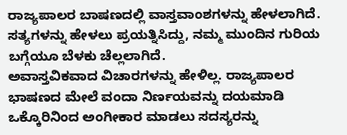ರಾಜ್ಯಪಾಲರ ಬಾಷಣದಲ್ಲಿ ವಾಸ್ತವಾಂಶಗಳನ್ನು ಹೇಳಲಾಗಿದೆ. ಸತ್ಯಗಳನ್ನು ಹೇಳಲು ಪ್ರಯತ್ನಿಸಿದ್ದು, ನಮ್ಮ ಮುಂದಿನ ಗುರಿಯ ಬಗ್ಗೆಯೂ ಬೆಳಕು ಚೆಲ್ಲಲಾಗಿದೆ.
ಅವಾಸ್ತವಿಕವಾದ ವಿಚಾರಗಳನ್ನು ಹೇಳಿಲ್ಲ. ರಾಜ್ಯಪಾಲರ ಭಾಷಣದ ಮೇಲೆ ವಂದಾ ನಿರ್ಣಯವನ್ನು ದಯಮಾಡಿ ಒಕ್ಕೊರಿನಿಂದ ಅಂಗೀಕಾರ ಮಾಡಲು ಸದಸ್ಯರನ್ನು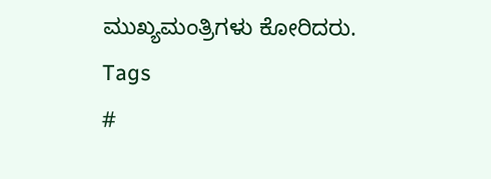ಮುಖ್ಯಮಂತ್ರಿಗಳು ಕೋರಿದರು.
Tags
#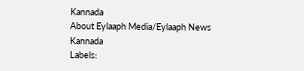Kannada
About Eylaaph Media/Eylaaph News
Kannada
Labels: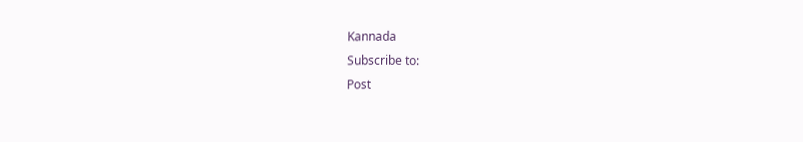Kannada
Subscribe to:
Post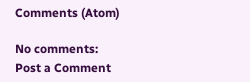Comments (Atom)

No comments:
Post a Comment